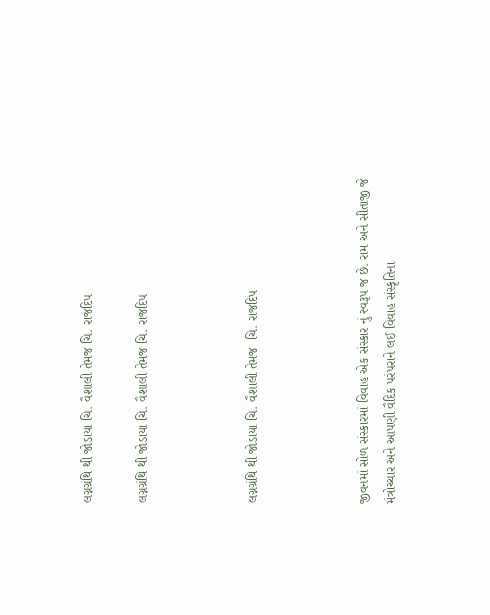લગ્નગ્રંથિ થી જોડાયા ચિ. વૈશાલી તેમજ ચિ. રાજદિપ

લગ્નગ્રંથિ થી જોડાયા ચિ. વૈશાલી તેમજ ચિ. રાજદિપ



લગ્નગ્રંથિ થી જોડાયા ચિ. વૈશાલી તેમજ  ચિ. રાજદિપ



જીવનમાં સોળ સંસ્કારમાં વિવાહ એક સંસ્કાર નું સ્વરૂપ જ છે. રામ અને સીતાજી જે મંત્રોચ્ચાર અને આપણી વૈદિક પરંપરાને લઈ વિવાહ સંસ્કૃતિના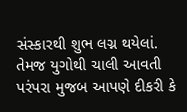સંસ્કારથી શુભ લગ્ન થયેલાં. તેમજ યુગોથી ચાલી આવતી પરંપરા મુજબ આપણે દીકરી કે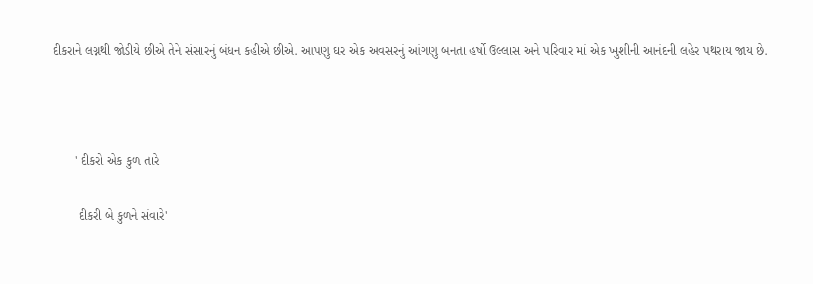દીકરાને લગ્નથી જોડીયે છીએ તેને સંસારનું બંધન કહીએ છીએ. આપણુ ઘર એક અવસરનું આંગણુ બનતા હર્ષો ઉલ્લાસ અને પરિવાર માં એક ખુશીની આનંદની લહેર પથરાય જાય છે.



      ' દીકરો એક કુળ તારે

       દીકરી બે કુળને સંવારે'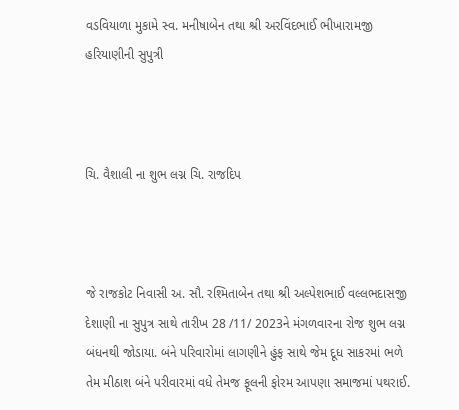વડવિયાળા મુકામે સ્વ. મનીષાબેન તથા શ્રી અરવિંદભાઈ ભીખારામજી હરિયાણીની સુપુત્રી



ચિ. વૈશાલી ના શુભ લગ્ન ચિ. રાજદિપ



જે રાજકોટ નિવાસી અ. સૌ. રશ્મિતાબેન તથા શ્રી અલ્પેશભાઈ વલ્લભદાસજી દેશાણી ના સુપુત્ર સાથે તારીખ 28 /11/ 2023ને મંગળવારના રોજ શુભ લગ્ન બંધનથી જોડાયા. બંને પરિવારોમાં લાગણીને હુંફ સાથે જેમ દૂધ સાકરમાં ભળે તેમ મીઠાશ બંને પરીવારમાં વધે તેમજ ફૂલની ફોરમ આપણા સમાજમાં પથરાઈ.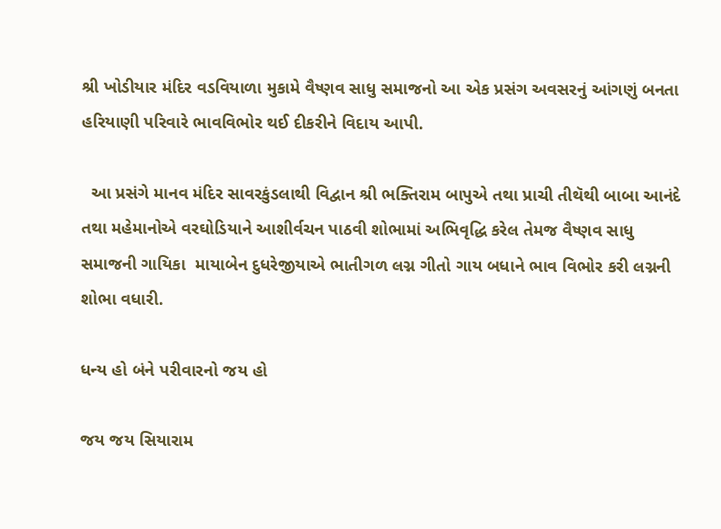શ્રી ખોડીયાર મંદિર વડવિયાળા મુકામે વૈષ્ણવ સાધુ સમાજનો આ એક પ્રસંગ અવસરનું આંગણું બનતા  હરિયાણી પરિવારે ભાવવિભોર થઈ દીકરીને વિદાય આપી.

  આ પ્રસંગે માનવ મંદિર સાવરકુંડલાથી વિદ્વાન શ્રી ભક્તિરામ બાપુએ તથા પ્રાચી તીથૅથી બાબા આનંદે તથા મહેમાનોએ વરઘોડિયાને આશીર્વચન પાઠવી શોભામાં અભિવૃદ્ધિ કરેલ તેમજ વૈષ્ણવ સાધુ સમાજની ગાયિકા  માયાબેન દુધરેજીયાએ ભાતીગળ લગ્ન ગીતો ગાય બધાને ભાવ વિભોર કરી લગ્નની શોભા વધારી.

ધન્ય હો બંને પરીવારનો જય હો

જય જય સિયારામ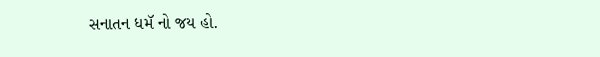સનાતન ધમૅ નો જય હો.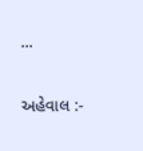...

અહેવાલ :-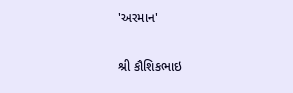'અરમાન'

શ્રી કૌશિકભાઇ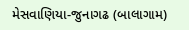મેસવાણિયા-જુનાગઢ (બાલાગામ)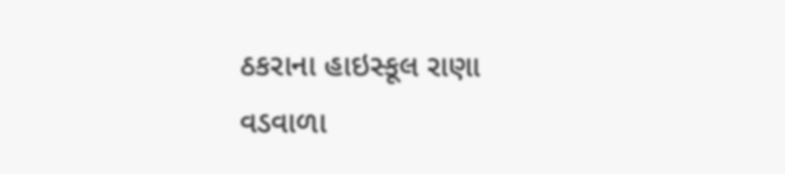ઠકરાના હાઇસ્કૂલ રાણા વડવાળા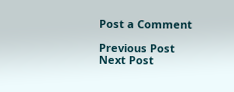Post a Comment

Previous Post Next Post